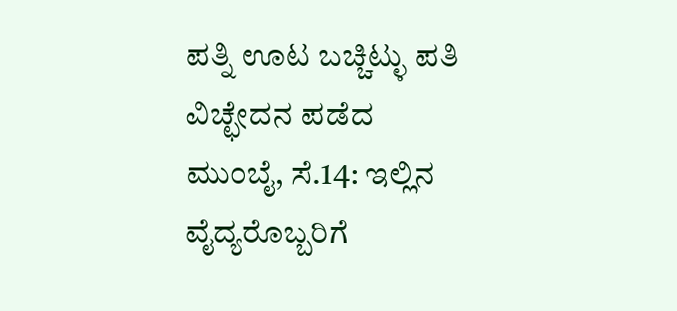ಪತ್ನಿ ಊಟ ಬಚ್ಚಿಟ್ಳು ಪತಿ ವಿಚ್ಛೇದನ ಪಡೆದ
ಮುಂಬೈ, ಸೆ.14: ಇಲ್ಲಿನ ವೈದ್ಯರೊಬ್ಬರಿಗೆ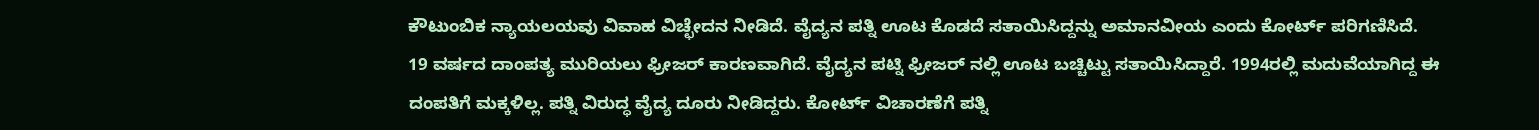ಕೌಟುಂಬಿಕ ನ್ಯಾಯಲಯವು ವಿವಾಹ ವಿಚ್ಛೇದನ ನೀಡಿದೆ. ವೈದ್ಯನ ಪತ್ನಿ ಊಟ ಕೊಡದೆ ಸತಾಯಿಸಿದ್ದನ್ನು ಅಮಾನವೀಯ ಎಂದು ಕೋರ್ಟ್ ಪರಿಗಣಿಸಿದೆ.
19 ವರ್ಷದ ದಾಂಪತ್ಯ ಮುರಿಯಲು ಫ್ರೀಜರ್ ಕಾರಣವಾಗಿದೆ. ವೈದ್ಯನ ಪಟ್ನಿ ಫ್ರೀಜರ್ ನಲ್ಲಿ ಊಟ ಬಚ್ಚಿಟ್ಟು ಸತಾಯಿಸಿದ್ದಾರೆ. 1994ರಲ್ಲಿ ಮದುವೆಯಾಗಿದ್ದ ಈ ದಂಪತಿಗೆ ಮಕ್ಕಳಿಲ್ಲ. ಪತ್ನಿ ವಿರುದ್ಧ ವೈದ್ಯ ದೂರು ನೀಡಿದ್ದರು. ಕೋರ್ಟ್ ವಿಚಾರಣೆಗೆ ಪತ್ನಿ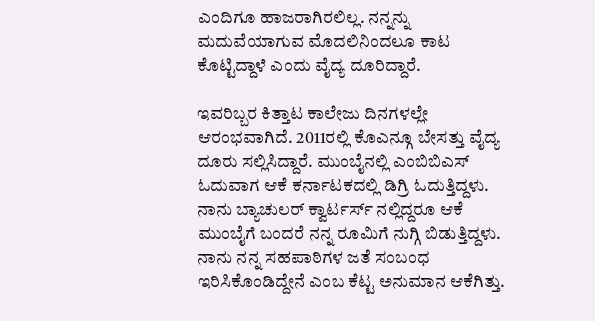ಎಂದಿಗೂ ಹಾಜರಾಗಿರಲಿಲ್ಲ. ನನ್ನನ್ನು ಮದುವೆಯಾಗುವ ಮೊದಲಿನಿಂದಲೂ ಕಾಟ ಕೊಟ್ಟಿದ್ದಾಳೆ ಎಂದು ವೈದ್ಯ ದೂರಿದ್ದಾರೆ.

ಇವರಿಬ್ಬರ ಕಿತ್ತಾಟ ಕಾಲೇಜು ದಿನಗಳಲ್ಲೇ ಆರಂಭವಾಗಿದೆ. 2011ರಲ್ಲಿ ಕೊಎನ್ಗೂ ಬೇಸತ್ತು ವೈದ್ಯ ದೂರು ಸಲ್ಲಿಸಿದ್ದಾರೆ. ಮುಂಬೈನಲ್ಲಿ ಎಂಬಿಬಿಎಸ್ ಓದುವಾಗ ಆಕೆ ಕರ್ನಾಟಕದಲ್ಲಿ ಡಿಗ್ರಿ ಓದುತ್ತಿದ್ದಳು. ನಾನು ಬ್ಯಾಚುಲರ್ ಕ್ವಾರ್ಟರ್ಸ್ ನಲ್ಲಿದ್ದರೂ ಆಕೆ ಮುಂಬೈಗೆ ಬಂದರೆ ನನ್ನ ರೂಮಿಗೆ ನುಗ್ಗಿ ಬಿಡುತ್ತಿದ್ದಳು.
ನಾನು ನನ್ನ ಸಹಪಾಠಿಗಳ ಜತೆ ಸಂಬಂಧ ಇರಿಸಿಕೊಂಡಿದ್ದೇನೆ ಎಂಬ ಕೆಟ್ಟ ಅನುಮಾನ ಆಕೆಗಿತ್ತು.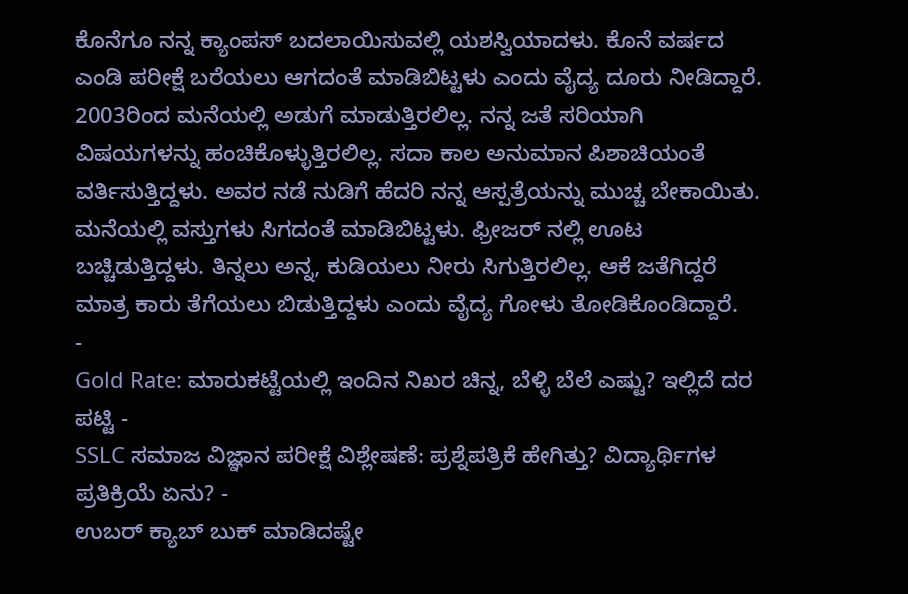ಕೊನೆಗೂ ನನ್ನ ಕ್ಯಾಂಪಸ್ ಬದಲಾಯಿಸುವಲ್ಲಿ ಯಶಸ್ವಿಯಾದಳು. ಕೊನೆ ವರ್ಷದ ಎಂಡಿ ಪರೀಕ್ಷೆ ಬರೆಯಲು ಆಗದಂತೆ ಮಾಡಿಬಿಟ್ಟಳು ಎಂದು ವೈದ್ಯ ದೂರು ನೀಡಿದ್ದಾರೆ.
2003ರಿಂದ ಮನೆಯಲ್ಲಿ ಅಡುಗೆ ಮಾಡುತ್ತಿರಲಿಲ್ಲ. ನನ್ನ ಜತೆ ಸರಿಯಾಗಿ ವಿಷಯಗಳನ್ನು ಹಂಚಿಕೊಳ್ಳುತ್ತಿರಲಿಲ್ಲ. ಸದಾ ಕಾಲ ಅನುಮಾನ ಪಿಶಾಚಿಯಂತೆ ವರ್ತಿಸುತ್ತಿದ್ದಳು. ಅವರ ನಡೆ ನುಡಿಗೆ ಹೆದರಿ ನನ್ನ ಆಸ್ಪತ್ರೆಯನ್ನು ಮುಚ್ಚ ಬೇಕಾಯಿತು.
ಮನೆಯಲ್ಲಿ ವಸ್ತುಗಳು ಸಿಗದಂತೆ ಮಾಡಿಬಿಟ್ಟಳು. ಫ್ರೀಜರ್ ನಲ್ಲಿ ಊಟ ಬಚ್ಚಿಡುತ್ತಿದ್ದಳು. ತಿನ್ನಲು ಅನ್ನ, ಕುಡಿಯಲು ನೀರು ಸಿಗುತ್ತಿರಲಿಲ್ಲ. ಆಕೆ ಜತೆಗಿದ್ದರೆ ಮಾತ್ರ ಕಾರು ತೆಗೆಯಲು ಬಿಡುತ್ತಿದ್ದಳು ಎಂದು ವೈದ್ಯ ಗೋಳು ತೋಡಿಕೊಂಡಿದ್ದಾರೆ.
-
Gold Rate: ಮಾರುಕಟ್ಟೆಯಲ್ಲಿ ಇಂದಿನ ನಿಖರ ಚಿನ್ನ, ಬೆಳ್ಳಿ ಬೆಲೆ ಎಷ್ಟು? ಇಲ್ಲಿದೆ ದರ ಪಟ್ಟಿ -
SSLC ಸಮಾಜ ವಿಜ್ಞಾನ ಪರೀಕ್ಷೆ ವಿಶ್ಲೇಷಣೆ: ಪ್ರಶ್ನೆಪತ್ರಿಕೆ ಹೇಗಿತ್ತು? ವಿದ್ಯಾರ್ಥಿಗಳ ಪ್ರತಿಕ್ರಿಯೆ ಏನು? -
ಉಬರ್ ಕ್ಯಾಬ್ ಬುಕ್ ಮಾಡಿದಷ್ಟೇ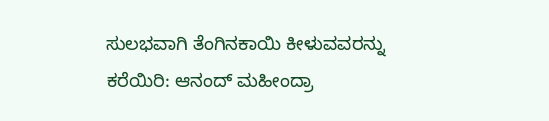ಸುಲಭವಾಗಿ ತೆಂಗಿನಕಾಯಿ ಕೀಳುವವರನ್ನು ಕರೆಯಿರಿ: ಆನಂದ್ ಮಹೀಂದ್ರಾ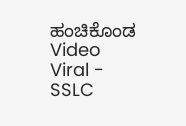ಹಂಚಿಕೊಂಡ Video Viral -
SSLC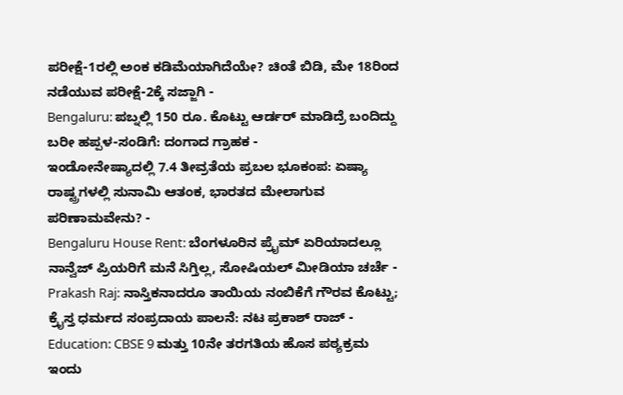ಪರೀಕ್ಷೆ-1ರಲ್ಲಿ ಅಂಕ ಕಡಿಮೆಯಾಗಿದೆಯೇ? ಚಿಂತೆ ಬಿಡಿ, ಮೇ 18ರಿಂದ ನಡೆಯುವ ಪರೀಕ್ಷೆ-2ಕ್ಕೆ ಸಜ್ಜಾಗಿ -
Bengaluru: ಪಬ್ನಲ್ಲಿ 150 ರೂ. ಕೊಟ್ಟು ಆರ್ಡರ್ ಮಾಡಿದ್ರೆ ಬಂದಿದ್ದು ಬರೀ ಹಪ್ಪಳ-ಸಂಡಿಗೆ: ದಂಗಾದ ಗ್ರಾಹಕ -
ಇಂಡೋನೇಷ್ಯಾದಲ್ಲಿ 7.4 ತೀವ್ರತೆಯ ಪ್ರಬಲ ಭೂಕಂಪ: ಏಷ್ಯಾ ರಾಷ್ಟ್ರಗಳಲ್ಲಿ ಸುನಾಮಿ ಆತಂಕ, ಭಾರತದ ಮೇಲಾಗುವ ಪರಿಣಾಮವೇನು? -
Bengaluru House Rent: ಬೆಂಗಳೂರಿನ ಪ್ರೈಮ್ ಏರಿಯಾದಲ್ಲೂ ನಾನ್ವೆಜ್ ಪ್ರಿಯರಿಗೆ ಮನೆ ಸಿಗ್ತಿಲ್ಲ, ಸೋಷಿಯಲ್ ಮೀಡಿಯಾ ಚರ್ಚೆ -
Prakash Raj: ನಾಸ್ತಿಕನಾದರೂ ತಾಯಿಯ ನಂಬಿಕೆಗೆ ಗೌರವ ಕೊಟ್ಟು; ಕ್ರೈಸ್ತ ಧರ್ಮದ ಸಂಪ್ರದಾಯ ಪಾಲನೆ: ನಟ ಪ್ರಕಾಶ್ ರಾಜ್ -
Education: CBSE 9 ಮತ್ತು 10ನೇ ತರಗತಿಯ ಹೊಸ ಪಠ್ಯಕ್ರಮ ಇಂದು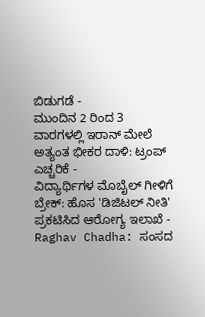ಬಿಡುಗಡೆ -
ಮುಂದಿನ 2 ರಿಂದ 3 ವಾರಗಳಲ್ಲಿ ಇರಾನ್ ಮೇಲೆ ಅತ್ಯಂತ ಭೀಕರ ದಾಳಿ: ಟ್ರಂಪ್ ಎಚ್ಚರಿಕೆ -
ವಿದ್ಯಾರ್ಥಿಗಳ ಮೊಬೈಲ್ ಗೀಳಿಗೆ ಬ್ರೇಕ್: ಹೊಸ 'ಡಿಜಿಟಲ್ ನೀತಿ' ಪ್ರಕಟಿಸಿದ ಆರೋಗ್ಯ ಇಲಾಖೆ -
Raghav Chadha: ಸಂಸದ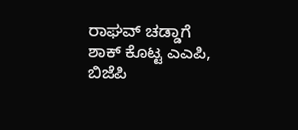ರಾಘವ್ ಚಡ್ಡಾಗೆ ಶಾಕ್ ಕೊಟ್ಟ ಎಎಪಿ, ಬಿಜೆಪಿ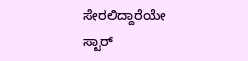ಸೇರಲಿದ್ದಾರೆಯೇ ಸ್ಟಾರ್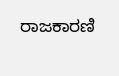ರಾಜಕಾರಣಿ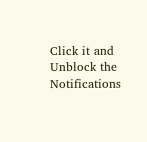Click it and Unblock the Notifications